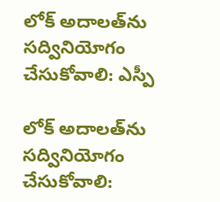లోక్ అదాలత్‌ను సద్వినియోగం చేసుకోవాలి: ఎస్పీ

లోక్ అదాలత్‌ను సద్వినియోగం చేసుకోవాలి: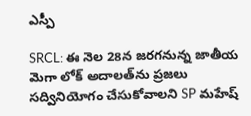ఎస్పీ

SRCL: ఈ నెల 28న జరగనున్న జాతీయ మెగా లోక్ అదాలత్‌ను ప్రజలు సద్వినియోగం చేసుకోవాలని SP మహేష్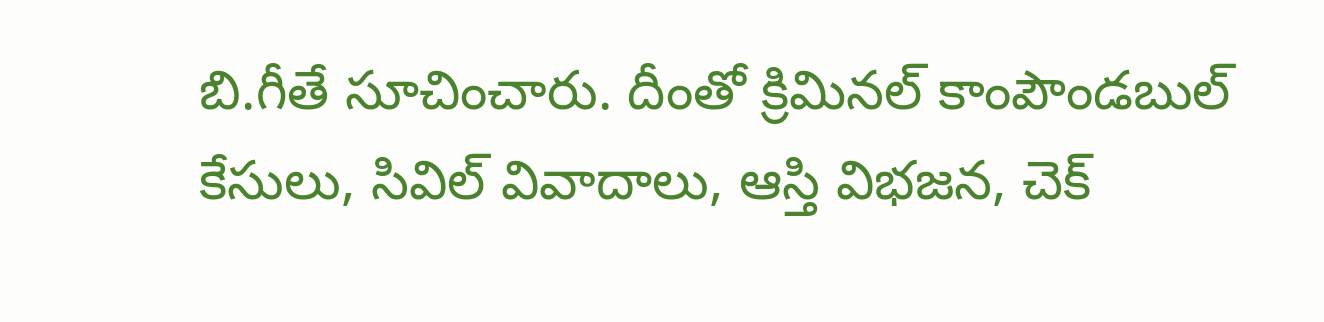బి.గీతే సూచించారు. దీంతో క్రిమినల్ కాంపౌండబుల్ కేసులు, సివిల్ వివాదాలు, ఆస్తి విభజన, చెక్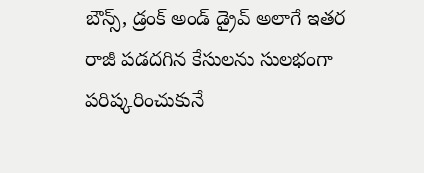బౌన్స్, డ్రంక్ అండ్ డ్రైవ్ అలాగే ఇతర రాజీ పడదగిన కేసులను సులభంగా పరిష్కరించుకునే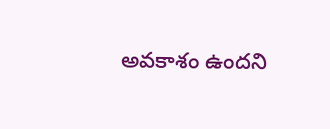అవకాశం ఉందని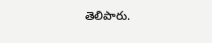తెలిపారు.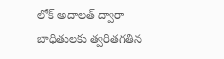లోక్ అదాలత్ ద్వారా బాధితులకు త్వరితగతిన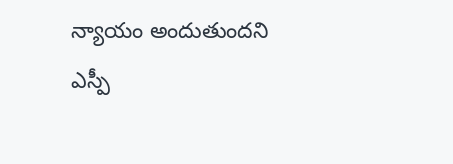న్యాయం అందుతుందని ఎస్పీ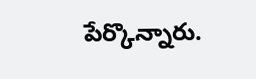పేర్కొన్నారు.